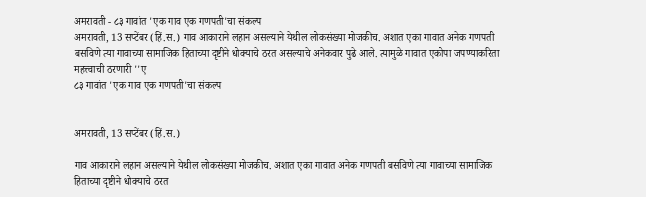अमरावती - ८३ गावांत 'एक गाव एक गणपती'चा संकल्प
अमरावती, 13 सप्टेंबर (हिं.स.) गाव आकाराने लहान असल्याने येथील लोकसंख्या मोजकीच. अशात एका गावात अनेक गणपती बसविणे त्या गावाच्या सामाजिक हिताच्या दृष्टीने धोक्याचे ठरत असल्याचे अनेकवार पुढे आले. त्यामुळे गावात एकोपा जपण्याकरिता महत्त्वाची ठरणारी ''ए
८३ गावांत 'एक गाव एक गणपती'चा संकल्प


अमरावती, 13 सप्टेंबर (हिं.स.)

गाव आकाराने लहान असल्याने येथील लोकसंख्या मोजकीच. अशात एका गावात अनेक गणपती बसविणे त्या गावाच्या सामाजिक हिताच्या दृष्टीने धोक्याचे ठरत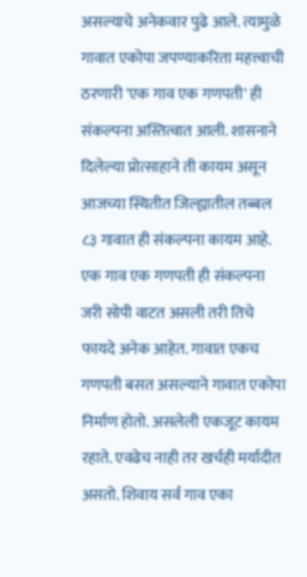असल्याचे अनेकवार पुढे आले. त्यामुळे गावात एकोपा जपण्याकरिता महत्त्वाची ठरणारी 'एक गाव एक गणपती' ही संकल्पना अस्तित्वात आली. शासनाने दिलेल्या प्रोत्साहाने ती कायम असून आजच्या स्थितीत जिल्ह्यातील तब्बल ८३ गावात ही संकल्पना कायम आहे. एक गाव एक गणपती ही संकल्पना जरी सोपी वाटत असली तरी तिचे फायदे अनेक आहेत. गावात एकच गणपती बसत असल्याने गावात एकोपा निर्माण होतो. असलेली एकजूट कायम रहाते. एवढेच नाही तर खर्चही मर्यादीत असतो. शिवाय सर्व गाव एका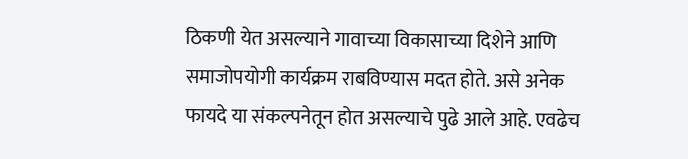ठिकणी येत असल्याने गावाच्या विकासाच्या दिशेने आणि समाजोपयोगी कार्यक्रम राबविण्यास मदत होते. असे अनेक फायदे या संकल्पनेतून होत असल्याचे पुढे आले आहे. एवढेच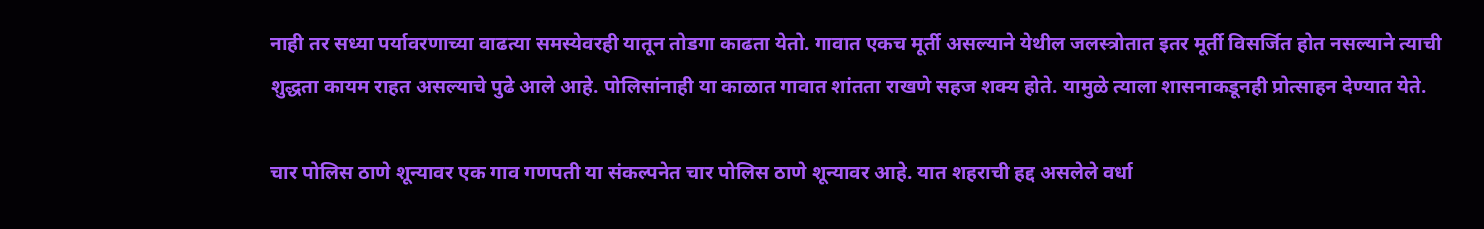नाही तर सध्या पर्यावरणाच्या वाढत्या समस्येवरही यातून तोडगा काढता येतो. गावात एकच मूर्ती असल्याने येथील जलस्त्रोतात इतर मूर्ती विसर्जित होत नसल्याने त्याची शुद्धता कायम राहत असल्याचे पुढे आले आहे. पोलिसांनाही या काळात गावात शांतता राखणे सहज शक्य होते. यामुळे त्याला शासनाकडूनही प्रोत्साहन देण्यात येते.

चार पोलिस ठाणे शून्यावर एक गाव गणपती या संकल्पनेत चार पोलिस ठाणे शून्यावर आहे. यात शहराची हद्द असलेले वर्धा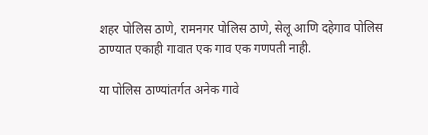शहर पोलिस ठाणे, रामनगर पोलिस ठाणे, सेलू आणि दहेगाव पोलिस ठाण्यात एकाही गावात एक गाव एक गणपती नाही.

या पोलिस ठाण्यांतर्गत अनेक गावे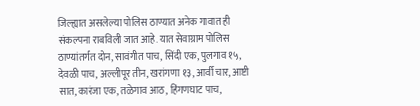जिल्ह्यात असलेल्या पोलिस ठाण्यात अनेक गावात ही संकल्पना राबविली जात आहे. यात सेवाग्राम पोलिस ठाण्यांतर्गत दोन, सावंगीत पाच, सिंदी एक, पुलगाव १५, देवळी पाच, अल्लीपूर तीन, खरांगणा १३, आर्वी चार, आष्टी सात, कारंजा एक, तळेगाव आठ, हिंगणघाट पाच,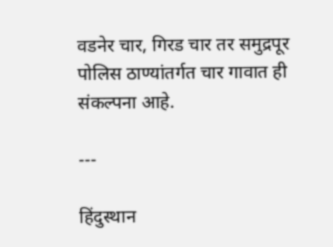वडनेर चार, गिरड चार तर समुद्रपूर पोलिस ठाण्यांतर्गत चार गावात ही संकल्पना आहे.

---

हिंदुस्थान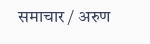समाचार / अरुण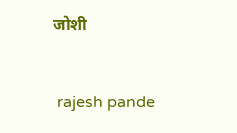जोशी


 rajesh pande